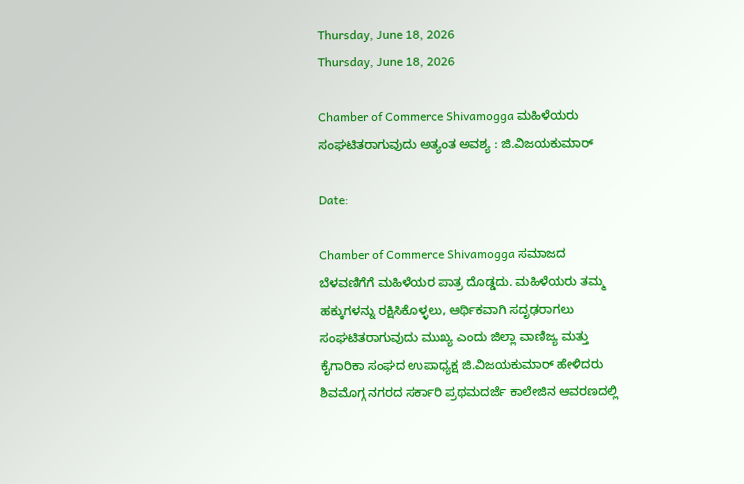Thursday, June 18, 2026
Thursday, June 18, 2026

Chamber of Commerce Shivamogga ಮಹಿಳೆಯರು ಸಂಘಟಿತರಾಗುವುದು ಅತ್ಯಂತ ಅವಶ್ಯ : ಜಿ.ವಿಜಯಕುಮಾರ್

Date:

Chamber of Commerce Shivamogga ಸಮಾಜದ ಬೆಳವಣಿಗೆಗೆ ಮಹಿಳೆಯರ ಪಾತ್ರ ದೊಡ್ಡದು. ಮಹಿಳೆಯರು ತಮ್ಮ ಹಕ್ಕುಗಳನ್ನು ರಕ್ಷಿಸಿಕೊಳ್ಳಲು, ಆರ್ಥಿಕವಾಗಿ ಸದೃಢರಾಗಲು ಸಂಘಟಿತರಾಗುವುದು ಮುಖ್ಯ ಎಂದು ಜಿಲ್ಲಾ ವಾಣಿಜ್ಯ ಮತ್ತು ಕೈಗಾರಿಕಾ ಸಂಘದ ಉಪಾಧ್ಯಕ್ಷ ಜಿ.ವಿಜಯಕುಮಾರ್ ಹೇಳಿದರು
ಶಿವಮೊಗ್ಗ ನಗರದ ಸರ್ಕಾರಿ ಪ್ರಥಮದರ್ಜೆ ಕಾಲೇಜಿನ ಆವರಣದಲ್ಲಿ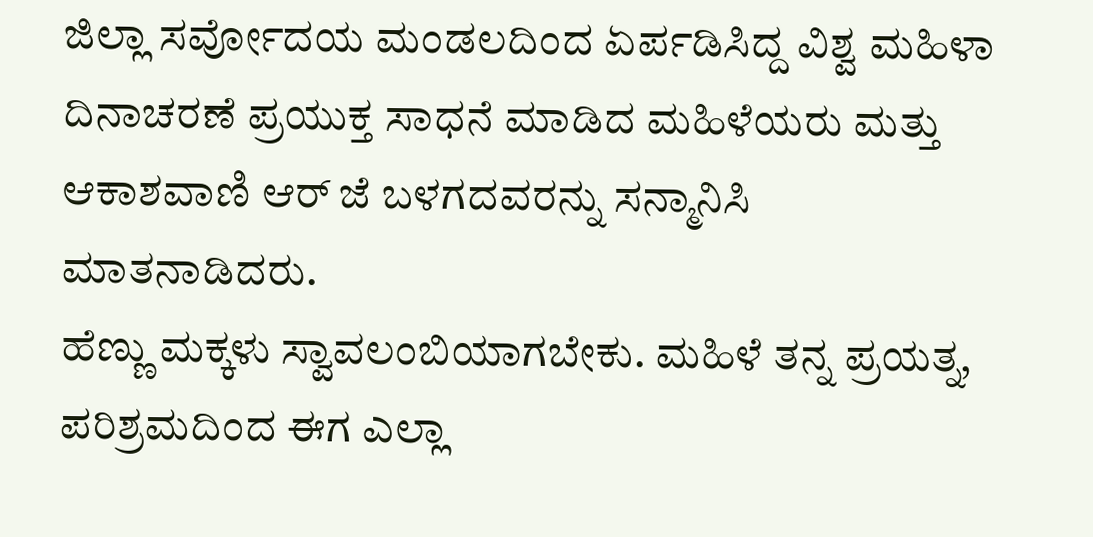ಜಿಲ್ಲಾ ಸರ್ವೋದಯ ಮಂಡಲದಿಂದ ಏರ್ಪಡಿಸಿದ್ದ ವಿಶ್ವ ಮಹಿಳಾ ದಿನಾಚರಣೆ ಪ್ರಯುಕ್ತ ಸಾಧನೆ ಮಾಡಿದ ಮಹಿಳೆಯರು ಮತ್ತು ಆಕಾಶವಾಣಿ ಆರ್ ಜೆ ಬಳಗದವರನ್ನು ಸನ್ಮಾನಿಸಿ ಮಾತನಾಡಿದರು.
ಹೆಣ್ಣು ಮಕ್ಕಳು ಸ್ವಾವಲಂಬಿಯಾಗಬೇಕು. ಮಹಿಳೆ ತನ್ನ ಪ್ರಯತ್ನ, ಪರಿಶ್ರಮದಿಂದ ಈಗ ಎಲ್ಲಾ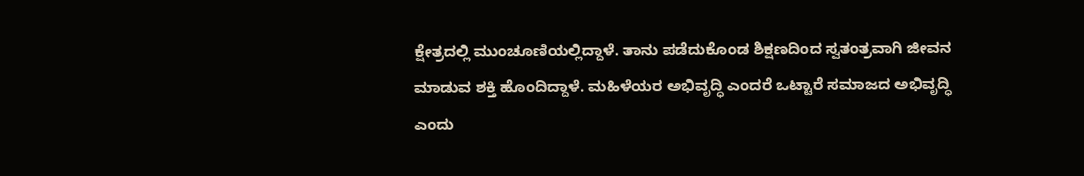ಕ್ಷೇತ್ರದಲ್ಲಿ ಮುಂಚೂಣಿಯಲ್ಲಿದ್ದಾಳೆ. ತಾನು ಪಡೆದುಕೊಂಡ ಶಿಕ್ಷಣದಿಂದ ಸ್ವತಂತ್ರವಾಗಿ ಜೀವನ ಮಾಡುವ ಶಕ್ತಿ ಹೊಂದಿದ್ದಾಳೆ. ಮಹಿಳೆಯರ ಅಭಿವೃದ್ಧಿ ಎಂದರೆ ಒಟ್ಟಾರೆ ಸಮಾಜದ ಅಭಿವೃದ್ಧಿ ಎಂದು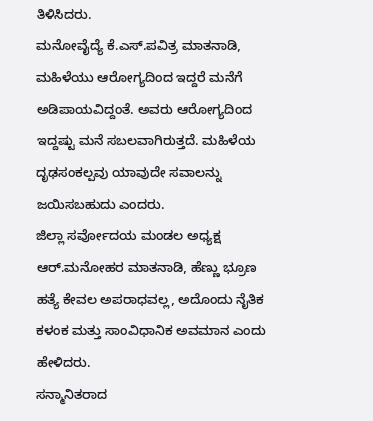ತಿಳಿಸಿದರು.
ಮನೋವೈದ್ಯೆ ಕೆ.ಎಸ್.ಪವಿತ್ರ ಮಾತನಾಡಿ, ಮಹಿಳೆಯು ಆರೋಗ್ಯದಿಂದ ಇದ್ದರೆ ಮನೆಗೆ ಅಡಿಪಾಯವಿದ್ದಂತೆ. ಅವರು ಆರೋಗ್ಯದಿಂದ ಇದ್ದಷ್ಟು ಮನೆ ಸಬಲವಾಗಿರುತ್ತದೆ. ಮಹಿಳೆಯ ದೃಢಸಂಕಲ್ಪವು ಯಾವುದೇ ಸವಾಲನ್ನು ಜಯಿಸಬಹುದು ಎಂದರು.
ಜಿಲ್ಲಾ ಸರ್ವೋದಯ ಮಂಡಲ ಅಧ್ಯಕ್ಷ ಆರ್.ಮನೋಹರ ಮಾತನಾಡಿ, ಹೆಣ್ಣು ಭ್ರೂಣ ಹತ್ಯೆ ಕೇವಲ ಅಪರಾಧವಲ್ಲ, ಅದೊಂದು ನೈತಿಕ ಕಳಂಕ ಮತ್ತು ಸಾಂವಿಧಾನಿಕ ಅವಮಾನ ಎಂದು ಹೇಳಿದರು.
ಸನ್ಮಾನಿತರಾದ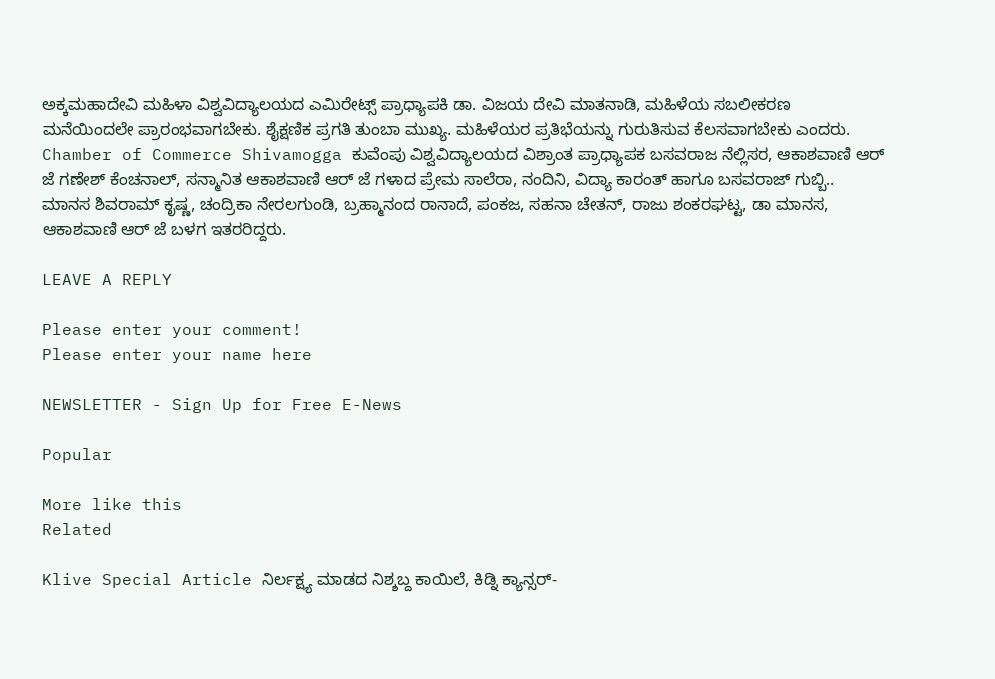ಅಕ್ಕಮಹಾದೇವಿ ಮಹಿಳಾ ವಿಶ್ವವಿದ್ಯಾಲಯದ ಎಮಿರೇಟ್ಸ್ ಪ್ರಾಧ್ಯಾಪಕಿ ಡಾ. ವಿಜಯ ದೇವಿ ಮಾತನಾಡಿ, ಮಹಿಳೆಯ ಸಬಲೀಕರಣ ಮನೆಯಿಂದಲೇ ಪ್ರಾರಂಭವಾಗಬೇಕು. ಶೈಕ್ಷಣಿಕ ಪ್ರಗತಿ ತುಂಬಾ ಮುಖ್ಯ. ಮಹಿಳೆಯರ ಪ್ರತಿಭೆಯನ್ನು ಗುರುತಿಸುವ ಕೆಲಸವಾಗಬೇಕು ಎಂದರು.
Chamber of Commerce Shivamogga ಕುವೆಂಪು ವಿಶ್ವವಿದ್ಯಾಲಯದ ವಿಶ್ರಾಂತ ಪ್ರಾಧ್ಯಾಪಕ ಬಸವರಾಜ ನೆಲ್ಲಿಸರ, ಆಕಾಶವಾಣಿ ಆರ್ ಜೆ ಗಣೇಶ್ ಕೆಂಚನಾಲ್, ಸನ್ಮಾನಿತ ಆಕಾಶವಾಣಿ ಆರ್ ಜೆ ಗಳಾದ ಪ್ರೇಮ ಸಾಲೆರಾ, ನಂದಿನಿ, ವಿದ್ಯಾ ಕಾರಂತ್ ಹಾಗೂ ಬಸವರಾಜ್ ಗುಬ್ಬಿ.. ಮಾನಸ ಶಿವರಾಮ್ ಕೃಷ್ಣ, ಚಂದ್ರಿಕಾ ನೇರಲಗುಂಡಿ, ಬ್ರಹ್ಮಾನಂದ ರಾನಾದೆ, ಪಂಕಜ, ಸಹನಾ ಚೇತನ್, ರಾಜು ಶಂಕರಘಟ್ಟ, ಡಾ ಮಾನಸ, ಆಕಾಶವಾಣಿ ಆರ್ ಜೆ ಬಳಗ ಇತರರಿದ್ದರು.

LEAVE A REPLY

Please enter your comment!
Please enter your name here

NEWSLETTER - Sign Up for Free E-News

Popular

More like this
Related

Klive Special Article ನಿರ್ಲಕ್ಷ್ಯ ಮಾಡದ ನಿಶ್ಶಬ್ದ ಕಾಯಿಲೆ, ಕಿಡ್ನಿ ಕ್ಯಾನ್ಸರ್-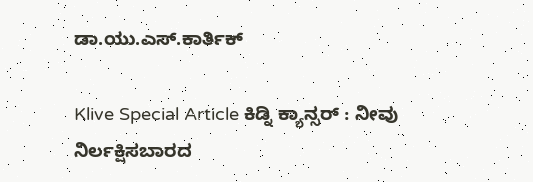ಡಾ.ಯು‌.ಎಸ್.ಕಾರ್ತಿಕ್

Klive Special Article ಕಿಡ್ನಿ ಕ್ಯಾನ್ಸರ್ : ನೀವು ನಿರ್ಲಕ್ಷಿಸಬಾರದ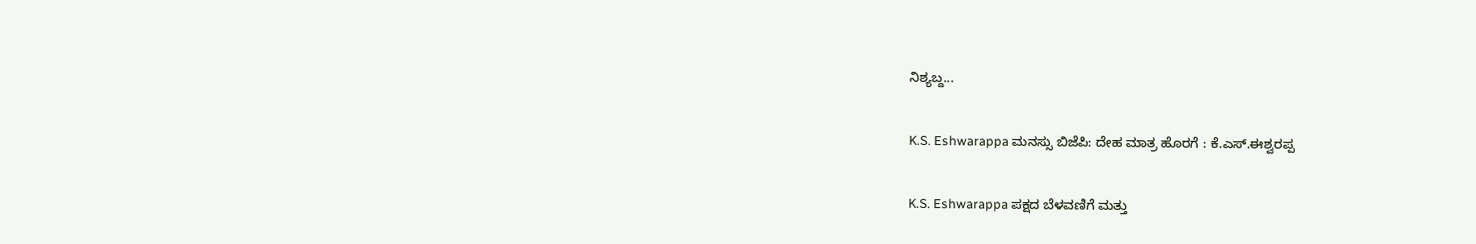ನಿಶ್ಯಬ್ದ...

K.S. Eshwarappa ಮನಸ್ಸು ಬಿಜೆಪಿ: ದೇಹ ಮಾತ್ರ ಹೊರಗೆ : ಕೆ.ಎಸ್.ಈಶ್ವರಪ್ಪ

K.S. Eshwarappa ಪಕ್ಷದ ಬೆಳವಣಿಗೆ ಮತ್ತು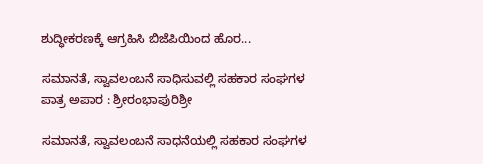ಶುದ್ಧೀಕರಣಕ್ಕೆ ಆಗ್ರಹಿಸಿ ಬಿಜೆಪಿಯಿಂದ ಹೊರ...

ಸಮಾನತೆ, ಸ್ವಾವಲಂಬನೆ ಸಾಧಿಸುವಲ್ಲಿ ಸಹಕಾರ ಸಂಘಗಳ ಪಾತ್ರ ಅಪಾರ : ಶ್ರೀರಂಭಾಪುರಿಶ್ರೀ

ಸಮಾನತೆ, ಸ್ವಾವಲಂಬನೆ ಸಾಧನೆಯಲ್ಲಿ ಸಹಕಾರ ಸಂಘಗಳ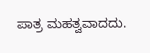ಪಾತ್ರ ಮಹತ್ವವಾದದು.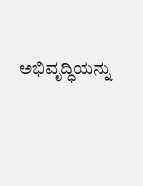ಅಭಿವೃದ್ಧಿಯನ್ನು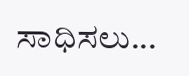ಸಾಧಿಸಲು...